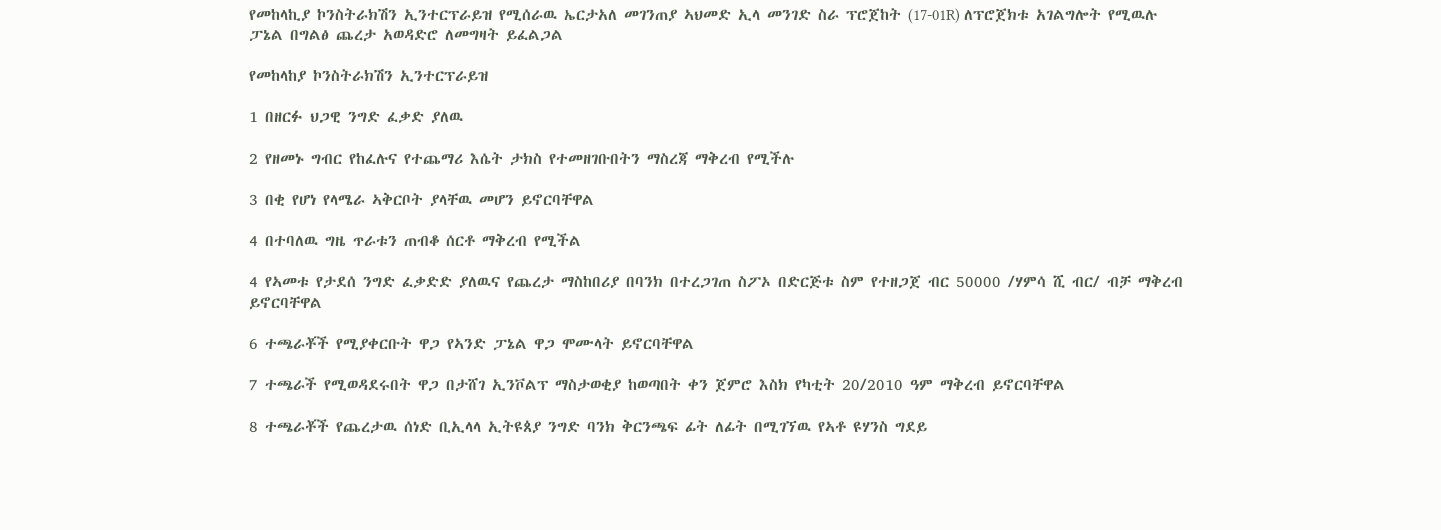የመከላኪያ ኮንስትራክሽን ኢንተርፕራይዝ የሚሰራዉ ኤርታአለ መገንጠያ ኣህመድ ኢላ መንገድ ስራ ፕሮጀከት (17-01R) ለፕሮጀክቱ አገልግሎት የሚዉሉ ፓኔል በግልፅ ጨረታ አወዳድሮ ለመግዛት ይፈልጋል

የመከላከያ ኮንስትራክሽን ኢንተርፕራይዝ

1 በዘርፉ ህጋዊ ንግድ ፈቃድ ያለዉ

2 የዘመኑ ግብር የከፈሉና የተጨማሪ እሴት ታክስ የተመዘገቡበትን ማስረጃ ማቅረብ የሚችሉ

3 በቂ የሆነ የላሜራ ኣቅርቦት ያላቸዉ መሆን ይኖርባቸዋል

4 በተባለዉ ግዜ ጥራቱን ጠብቆ ሰርቶ ማቅረብ የሚችል

4 የኣመቱ የታደሰ ንግድ ፈቃድድ ያለዉና የጨረታ ማስከበሪያ በባንክ በተረጋገጠ ስፖኦ በድርጅቱ ስም የተዘጋጀ ብር 50000 /ሃምሳ ሺ ብር/ ብቻ ማቅረብ ይኖርባቸዋል

6 ተጫራቾች የሚያቀርቡት ዋጋ የኣንድ ፓኔል ዋጋ ሞሙላት ይኖርባቸዋል

7 ተጫራች የሚወዳደሩበት ዋጋ በታሸገ ኢንቮልፕ ማስታወቂያ ከወጣበት ቀን ጀምሮ እስክ የካቲት 20/2010 ዓም ማቅረብ ይኖርባቸዋል

8 ተጫራቾች የጨረታዉ ሰነድ ቢኢላላ ኢትዩጰያ ንግድ ባንክ ቅርንጫፍ ፊት ለፊት በሚገኘዉ የኣቶ ዩሃንስ ግደይ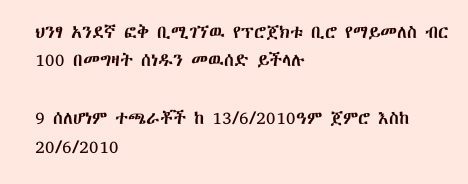ህንፃ አንደኛ ፎቅ ቢሚገኘዉ የፕሮጀክቱ ቢሮ የማይመለስ ብር 100 በመግዛት ሰነዱን መዉሰድ ይችላሉ

9 ሰለሆነም ተጫራቾች ከ 13/6/2010ዓም ጀምሮ እስከ 20/6/2010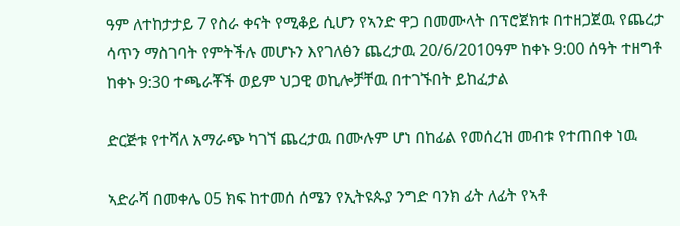ዓም ለተከታታይ 7 የስራ ቀናት የሚቆይ ሲሆን የኣንድ ዋጋ በመሙላት በፕሮጀክቱ በተዘጋጀዉ የጨረታ ሳጥን ማስገባት የምትችሉ መሆኑን እየገለፅን ጨረታዉ 20/6/2010ዓም ከቀኑ 9:00 ሰዓት ተዘግቶ ከቀኑ 9:30 ተጫራቾች ወይም ህጋዊ ወኪሎቻቸዉ በተገኙበት ይከፈታል

ድርጅቱ የተሻለ አማራጭ ካገኘ ጨረታዉ በሙሉም ሆነ በከፊል የመሰረዝ መብቱ የተጠበቀ ነዉ

ኣድራሻ በመቀሌ 05 ክፍ ከተመሰ ሰሜን የኢትዩጱያ ንግድ ባንክ ፊት ለፊት የኣቶ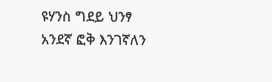ዩሃንስ ግደይ ህንፃ አንደኛ ፎቅ እንገኛለን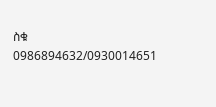ስቁ 0986894632/0930014651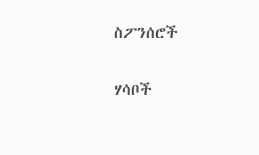ስፖንሰሮች

ሃሳቦች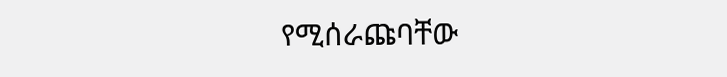የሚሰራጩባቸው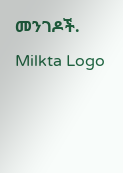መንገዶች.
Milkta Logo